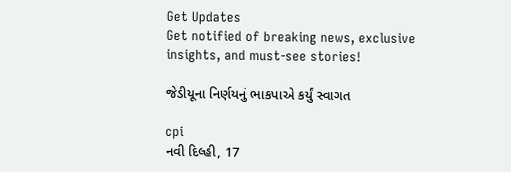Get Updates
Get notified of breaking news, exclusive insights, and must-see stories!

જેડીયૂના નિર્ણયનું ભાકપાએ કર્યું સ્વાગત

cpi
નવી દિલ્હી, 17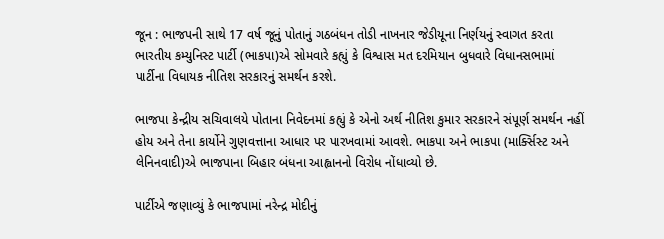જૂન : ભાજપની સાથે 17 વર્ષ જૂનું પોતાનું ગઠબંધન તોડી નાખનાર જેડીયૂના નિર્ણયનું સ્વાગત કરતા ભારતીય કમ્યુનિસ્ટ પાર્ટી (ભાકપા)એ સોમવારે કહ્યું કે વિશ્વાસ મત દરમિયાન બુધવારે વિધાનસભામાં પાર્ટીના વિધાયક નીતિશ સરકારનું સમર્થન કરશે.

ભાજપા કેન્દ્રીય સચિવાલયે પોતાના નિવેદનમાં કહ્યું કે એનો અર્થ નીતિશ કુમાર સરકારને સંપૂર્ણ સમર્થન નહીં હોય અને તેના કાર્યોને ગુણવત્તાના આધાર પર પારખવામાં આવશે. ભાકપા અને ભાકપા (માર્ક્સિસ્ટ અને લેનિનવાદી)એ ભાજપાના બિહાર બંધના આહ્વાનનો વિરોધ નોંધાવ્યો છે.

પાર્ટીએ જણાવ્યું કે ભાજપામાં નરેન્દ્ર મોદીનું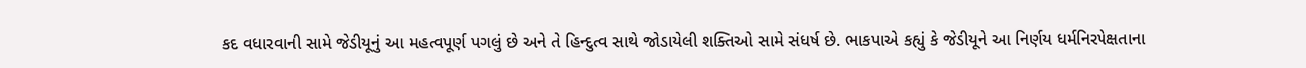કદ વધારવાની સામે જેડીયૂનું આ મહત્વપૂર્ણ પગલું છે અને તે હિન્દુત્વ સાથે જોડાયેલી શક્તિઓ સામે સંધર્ષ છે. ભાકપાએ કહ્યું કે જેડીયૂને આ નિર્ણય ધર્મનિરપેક્ષતાના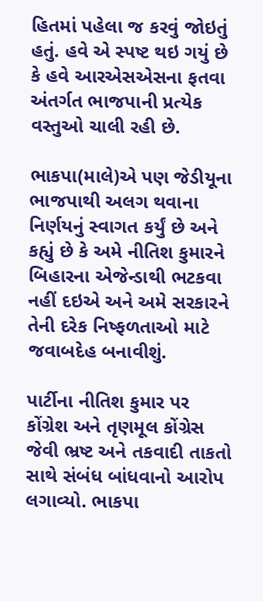હિતમાં પહેલા જ કરવું જોઇતું હતું. હવે એ સ્પષ્ટ થઇ ગયું છે કે હવે આરએસએસના ફતવા અંતર્ગત ભાજપાની પ્રત્યેક વસ્તુઓ ચાલી રહી છે.

ભાકપા(માલે)એ પણ જેડીયૂના ભાજપાથી અલગ થવાના નિર્ણયનું સ્વાગત કર્યું છે અને કહ્યું છે કે અમે નીતિશ કુમારને બિહારના એજેન્ડાથી ભટકવા નહીં દઇએ અને અમે સરકારને તેની દરેક નિષ્ફળતાઓ માટે જવાબદેહ બનાવીશું.

પાર્ટીના નીતિશ કુમાર પર કોંગ્રેશ અને તૃણમૂલ કોંગ્રેસ જેવી ભ્રષ્ટ અને તકવાદી તાકતો સાથે સંબંધ બાંધવાનો આરોપ લગાવ્યો. ભાકપા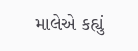માલેએ કહ્યું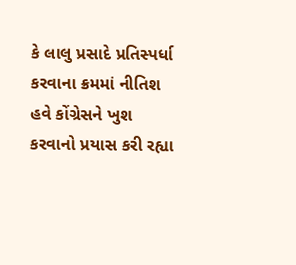કે લાલુ પ્રસાદે પ્રતિસ્પર્ધા કરવાના ક્રમમાં નીતિશ હવે કોંગ્રેસને ખુશ કરવાનો પ્રયાસ કરી રહ્યા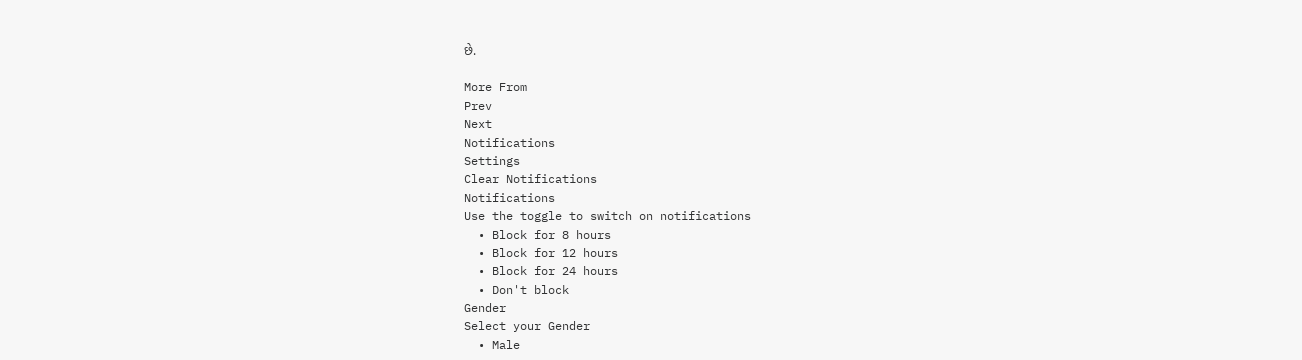છે.

More From
Prev
Next
Notifications
Settings
Clear Notifications
Notifications
Use the toggle to switch on notifications
  • Block for 8 hours
  • Block for 12 hours
  • Block for 24 hours
  • Don't block
Gender
Select your Gender
  • Male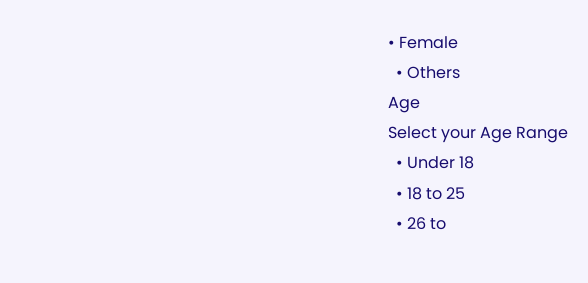• Female
  • Others
Age
Select your Age Range
  • Under 18
  • 18 to 25
  • 26 to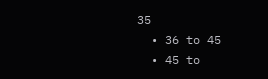35
  • 36 to 45
  • 45 to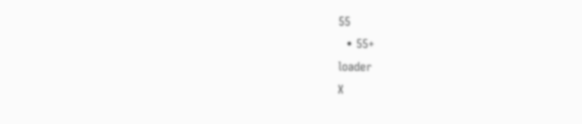55
  • 55+
loader
X